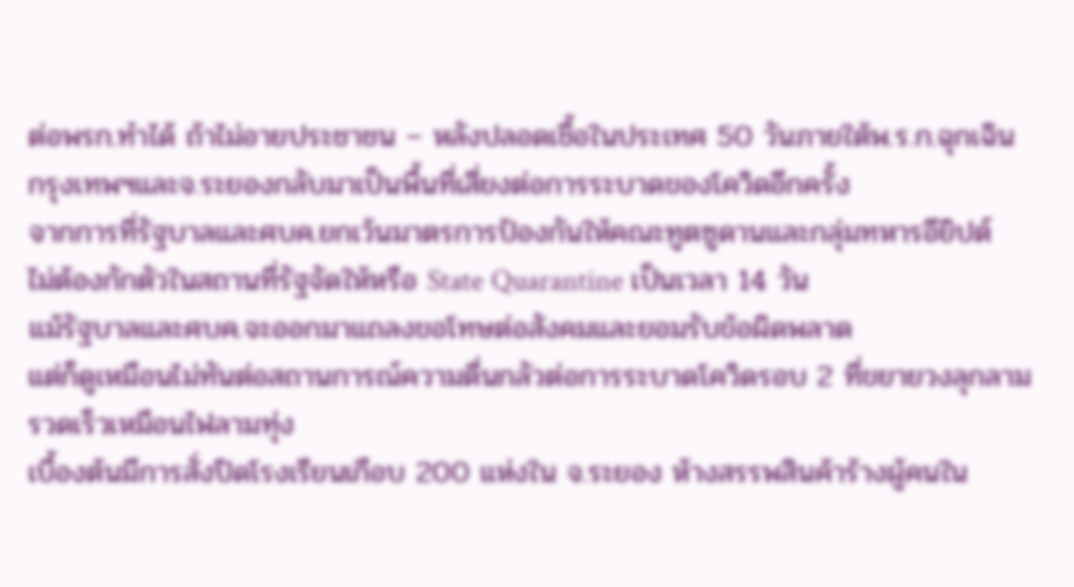ต่อพรก.ทำได้ ถ้าไม่อายประชาชน – หลังปลอดเชื้อในประเทศ 50 วันภายใต้พ.ร.ก.ฉุกเฉิน
กรุงเทพฯและจ.ระยองกลับมาเป็นพื้นที่เสี่ยงต่อการระบาดของโควิดอีกครั้ง
จากการที่รัฐบาลและศบค.ยกเว้นมาตรการป้องกันให้คณะทูตซูดานและกลุ่มทหารอียิปต์
ไม่ต้องกักตัวในสถานที่รัฐจัดให้หรือ State Quarantine เป็นเวลา 14 วัน
แม้รัฐบาลและศบค.จะออกมาแถลงขอโทษต่อสังคมและยอมรับข้อผิดพลาด
แต่ก็ดูเหมือนไม่ทันต่อสถานการณ์ความตื่นกลัวต่อการระบาดโควิดรอบ 2 ที่ขยายวงลุกลามรวดเร็วเหมือนไฟลามทุ่ง
เบื้องต้นมีการสั่งปิดโรงเรียนเกือบ 200 แห่งใน จ.ระยอง ห้างสรรพสินค้าร้างผู้คนใน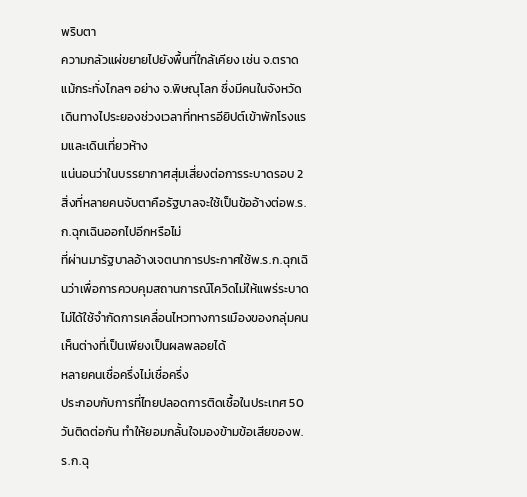พริบตา
ความกลัวแผ่ขยายไปยังพื้นที่ใกล้เคียง เช่น จ.ตราด แม้กระทั่งไกลๆ อย่าง จ.พิษณุโลก ซึ่งมีคนในจังหวัดเดินทางไประยองช่วงเวลาที่ทหารอียิปต์เข้าพักโรงแรมและเดินเที่ยวห้าง
แน่นอนว่าในบรรยากาศสุ่มเสี่ยงต่อการระบาดรอบ 2
สิ่งที่หลายคนจับตาคือรัฐบาลจะใช้เป็นข้ออ้างต่อพ.ร.ก.ฉุกเฉินออกไปอีกหรือไม่
ที่ผ่านมารัฐบาลอ้างเจตนาการประกาศใช้พ.ร.ก.ฉุกเฉินว่าเพื่อการควบคุมสถานการณ์โควิดไม่ให้แพร่ระบาด
ไม่ได้ใช้จำกัดการเคลื่อนไหวทางการเมืองของกลุ่มคนเห็นต่างที่เป็นเพียงเป็นผลพลอยได้
หลายคนเชื่อครึ่งไม่เชื่อครึ่ง
ประกอบกับการที่ไทยปลอดการติดเชื้อในประเทศ 50 วันติดต่อกัน ทำให้ยอมกลั้นใจมองข้ามข้อเสียของพ.ร.ก.ฉุ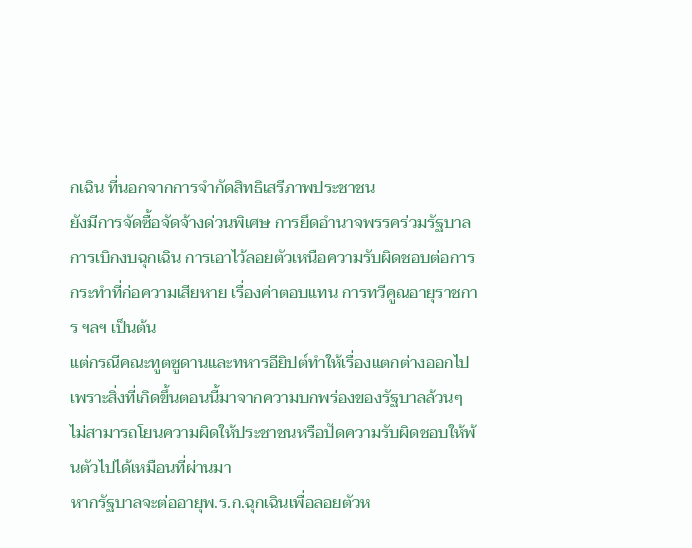กเฉิน ที่นอกจากการจำกัดสิทธิเสรีภาพประชาชน
ยังมีการจัดซื้อจัดจ้างด่วนพิเศษ การยึดอำนาจพรรคร่วมรัฐบาล การเบิกงบฉุกเฉิน การเอาไว้ลอยตัวเหนือความรับผิดชอบต่อการกระทำที่ก่อความเสียหาย เรื่องค่าตอบแทน การทวีคูณอายุราชการ ฯลฯ เป็นต้น
แต่กรณีคณะทูตซูดานและทหารอียิปต์ทำให้เรื่องแตกต่างออกไป
เพราะสิ่งที่เกิดขึ้นตอนนี้มาจากความบกพร่องของรัฐบาลล้วนๆ
ไม่สามารถโยนความผิดให้ประชาชนหรือปัดความรับผิดชอบให้พ้นตัวไปได้เหมือนที่ผ่านมา
หากรัฐบาลจะต่ออายุพ.ร.ก.ฉุกเฉินเพื่อลอยตัวห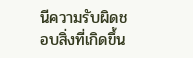นีความรับผิดชอบสิ่งที่เกิดขึ้น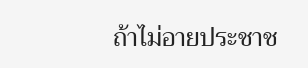ถ้าไม่อายประชาช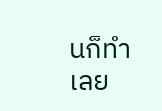นก็ทำเลย